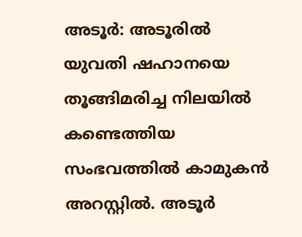അടൂർ: അടൂരിൽ യുവതി ഷഹാനയെ തൂങ്ങിമരിച്ച നിലയിൽ കണ്ടെത്തിയ സംഭവത്തിൽ കാമുകൻ അറസ്റ്റിൽ. അടൂർ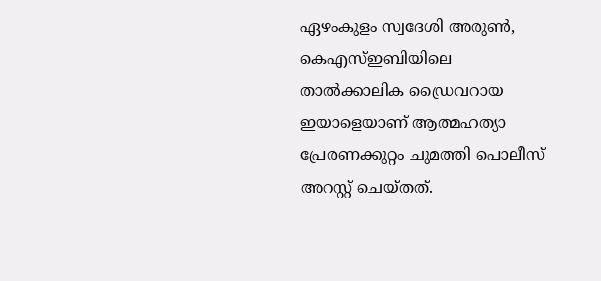ഏഴംകുളം സ്വദേശി അരുൺ, കെഎസ്ഇബിയിലെ താൽക്കാലിക ഡ്രൈവറായ ഇയാളെയാണ് ആത്മഹത്യാ പ്രേരണക്കുറ്റം ചുമത്തി പൊലീസ് അറസ്റ്റ് ചെയ്തത്.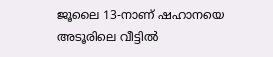ജൂലൈ 13-നാണ് ഷഹാനയെ അടൂരിലെ വീട്ടിൽ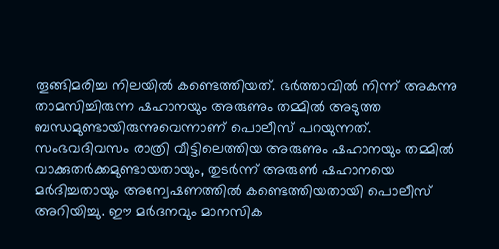തൂങ്ങിമരിച്ച നിലയിൽ കണ്ടെത്തിയത്. ഭർത്താവിൽ നിന്ന് അകന്നു താമസിച്ചിരുന്ന ഷഹാനയും അരുണും തമ്മിൽ അടുത്ത ബന്ധമുണ്ടായിരുന്നുവെന്നാണ് പൊലീസ് പറയുന്നത്.
സംഭവദിവസം രാത്രി വീട്ടിലെത്തിയ അരുണും ഷഹാനയും തമ്മിൽ വാക്കുതർക്കമുണ്ടായതായും, തുടർന്ന് അരുൺ ഷഹാനയെ മർദിച്ചതായും അന്വേഷണത്തിൽ കണ്ടെത്തിയതായി പൊലീസ് അറിയിച്ചു. ഈ മർദനവും മാനസിക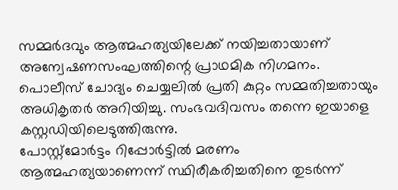സമ്മർദവും ആത്മഹത്യയിലേക്ക് നയിച്ചതായാണ് അന്വേഷണസംഘത്തിന്റെ പ്രാഥമിക നിഗമനം. പൊലീസ് ചോദ്യം ചെയ്യലിൽ പ്രതി കുറ്റം സമ്മതിച്ചതായും അധികൃതർ അറിയിച്ചു. സംഭവദിവസം തന്നെ ഇയാളെ കസ്റ്റഡിയിലെടുത്തിരുന്നു.
പോസ്റ്റ്മോർട്ടം റിപ്പോർട്ടിൽ മരണം ആത്മഹത്യയാണെന്ന് സ്ഥിരീകരിച്ചതിനെ തുടർന്ന്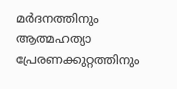മർദനത്തിനും ആത്മഹത്യാ പ്രേരണക്കുറ്റത്തിനും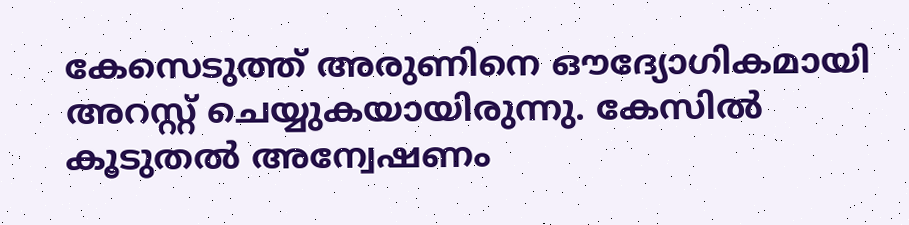കേസെടുത്ത് അരുണിനെ ഔദ്യോഗികമായി അറസ്റ്റ് ചെയ്യുകയായിരുന്നു. കേസിൽ കൂടുതൽ അന്വേഷണം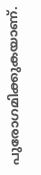പുരോഗമിക്കുകയാണ്.